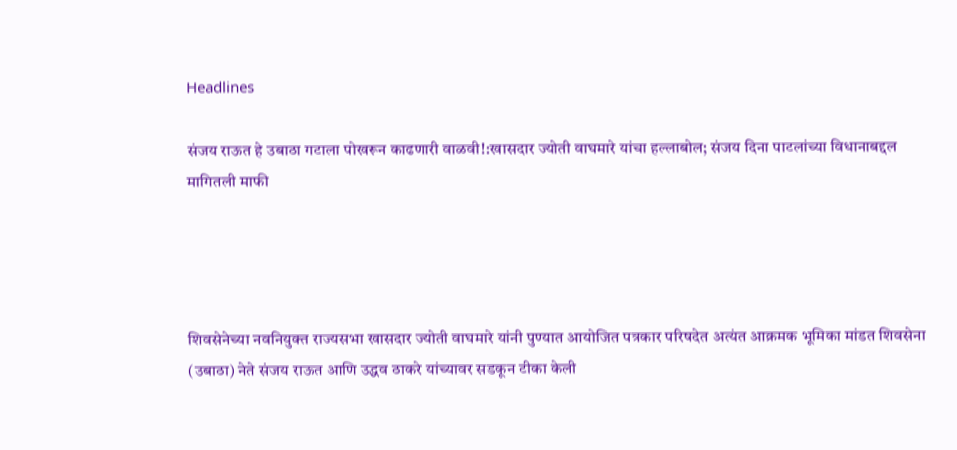Headlines

संजय राऊत हे उबाठा गटाला पोखरून काढणारी वाळवी!:खासदार ज्योती वाघमारे यांचा हल्लाबोल; संजय दिना पाटलांच्या विधानाबद्दल मागितली माफी




शिवसेनेच्या नवनियुक्त राज्यसभा खासदार ज्योती वाघमारे यांनी पुण्यात आयोजित पत्रकार परिषदेत अत्यंत आक्रमक भूमिका मांडत शिवसेना (उबाठा) नेते संजय राऊत आणि उद्धव ठाकरे यांच्यावर सडकून टीका केली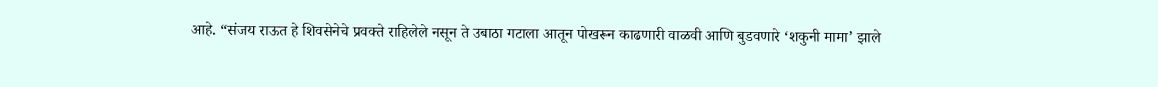आहे. “संजय राऊत हे शिवसेनेचे प्रवक्ते राहिलेले नसून ते उबाठा गटाला आतून पोखरून काढणारी वाळवी आणि बुडवणारे ‘शकुनी मामा’ झाले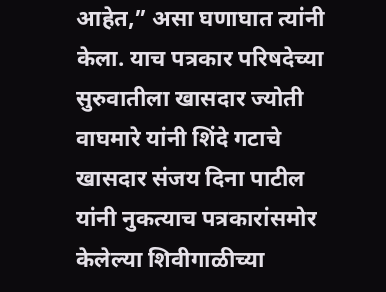आहेत,” असा घणाघात त्यांनी केला. याच पत्रकार परिषदेच्या सुरुवातीला खासदार ज्योती वाघमारे यांनी शिंदे गटाचे खासदार संजय दिना पाटील यांनी नुकत्याच पत्रकारांसमोर केलेल्या शिवीगाळीच्या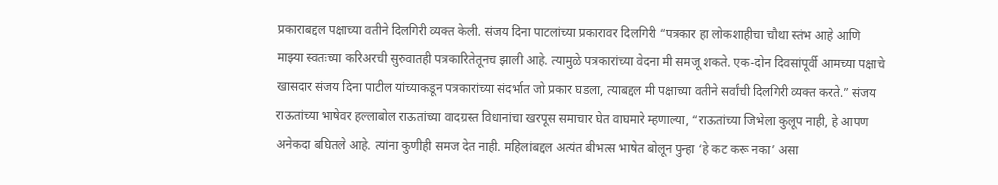प्रकाराबद्दल पक्षाच्या वतीने दिलगिरी व्यक्त केली. संजय दिना पाटलांच्या प्रकारावर दिलगिरी “पत्रकार हा लोकशाहीचा चौथा स्तंभ आहे आणि माझ्या स्वतःच्या करिअरची सुरुवातही पत्रकारितेतूनच झाली आहे. त्यामुळे पत्रकारांच्या वेदना मी समजू शकते. एक-दोन दिवसांपूर्वी आमच्या पक्षाचे खासदार संजय दिना पाटील यांच्याकडून पत्रकारांच्या संदर्भात जो प्रकार घडला, त्याबद्दल मी पक्षाच्या वतीने सर्वांची दिलगिरी व्यक्त करते.” संजय राऊतांच्या भाषेवर हल्लाबोल राऊतांच्या वादग्रस्त विधानांचा खरपूस समाचार घेत वाघमारे म्हणाल्या, “राऊतांच्या जिभेला कुलूप नाही, हे आपण अनेकदा बघितले आहे. त्यांना कुणीही समज देत नाही. महिलांबद्दल अत्यंत बीभत्स भाषेत बोलून पुन्हा ‘हे कट करू नका’ असा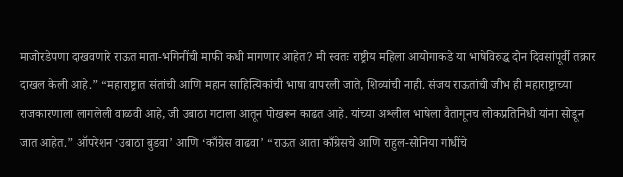माजोरडेपणा दाखवणारे राऊत माता-भगिनींची माफी कधी मागणार आहेत? मी स्वतः राष्ट्रीय महिला आयोगाकडे या भाषेविरुद्ध दोन दिवसांपूर्वी तक्रार दाखल केली आहे.” “महाराष्ट्रात संतांची आणि महान साहित्यिकांची भाषा वापरली जाते, शिव्यांची नाही. संजय राऊतांची जीभ ही महाराष्ट्राच्या राजकारणाला लागलेली वाळवी आहे, जी उबाठा गटाला आतून पोखरून काढत आहे. यांच्या अश्लील भाषेला वैतागूनच लोकप्रतिनिधी यांना सोडून जात आहेत.” ऑपरेशन ‘उबाठा बुडवा’ आणि ‘काँग्रेस वाढवा’ “राऊत आता काँग्रेसचे आणि राहुल-सोनिया गांधींचे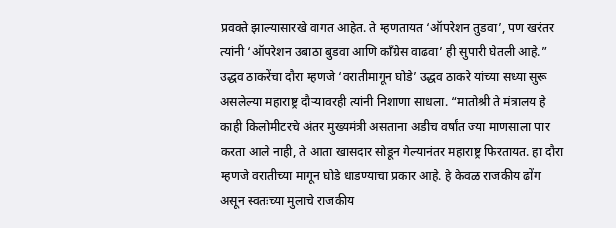प्रवक्ते झाल्यासारखे वागत आहेत. ते म्हणतायत ‘ऑपरेशन तुडवा’, पण खरंतर त्यांनी ‘ऑपरेशन उबाठा बुडवा आणि काँग्रेस वाढवा’ ही सुपारी घेतली आहे.” उद्धव ठाकरेंचा दौरा म्हणजे ‘वरातीमागून घोडे’ उद्धव ठाकरे यांच्या सध्या सुरू असलेल्या महाराष्ट्र दौऱ्यावरही त्यांनी निशाणा साधला. “मातोश्री ते मंत्रालय हे काही किलोमीटरचे अंतर मुख्यमंत्री असताना अडीच वर्षांत ज्या माणसाला पार करता आले नाही, ते आता खासदार सोडून गेल्यानंतर महाराष्ट्र फिरतायत. हा दौरा म्हणजे वरातीच्या मागून घोडे धाडण्याचा प्रकार आहे. हे केवळ राजकीय ढोंग असून स्वतःच्या मुलाचे राजकीय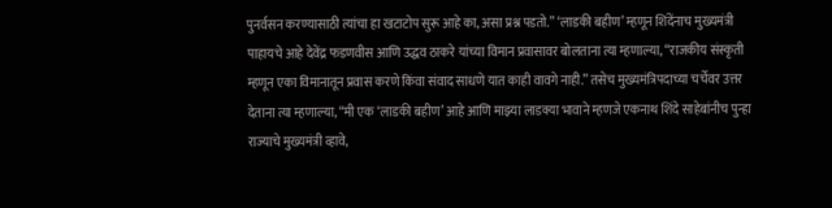पुनर्वसन करण्यासाठी त्यांचा हा खटाटोप सुरू आहे का, असा प्रश्न पडतो.” ‘लाडकी बहीण’ म्हणून शिंदेंनाच मुख्यमंत्री पाहायचे आहे देवेंद्र फडणवीस आणि उद्धव ठाकरे यांच्या विमान प्रवासावर बोलताना त्या म्हणाल्या, “राजकीय संस्कृती म्हणून एका विमानातून प्रवास करणे किंवा संवाद साधणे यात काही वावगे नाही.” तसेच मुख्यमंत्रिपदाच्या चर्चेवर उत्तर देताना त्या म्हणाल्या, “मी एक ‘लाडकी बहीण’ आहे आणि माझ्या लाडक्या भावाने म्हणजे एकनाथ शिंदे साहेबांनीच पुन्हा राज्याचे मुख्यमंत्री व्हावे,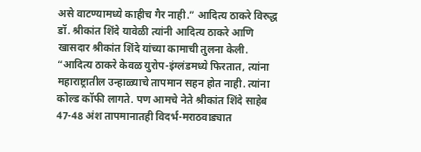असे वाटण्यामध्ये काहीच गैर नाही.” आदित्य ठाकरे विरुद्ध डॉ. श्रीकांत शिंदे यावेळी त्यांनी आदित्य ठाकरे आणि खासदार श्रीकांत शिंदे यांच्या कामाची तुलना केली. “आदित्य ठाकरे केवळ युरोप-इंग्लंडमध्ये फिरतात, त्यांना महाराष्ट्रातील उन्हाळ्याचे तापमान सहन होत नाही. त्यांना कोल्ड कॉफी लागते. पण आमचे नेते श्रीकांत शिंदे साहेब 47-48 अंश तापमानातही विदर्भ-मराठवाड्यात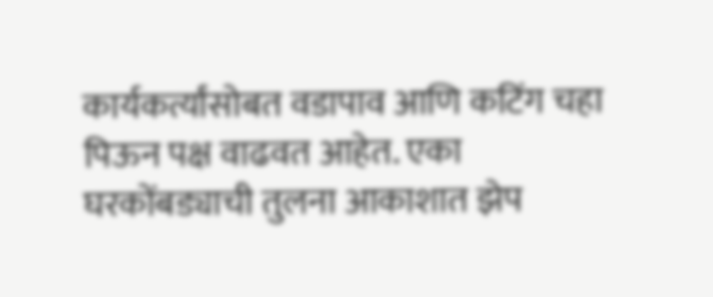कार्यकर्त्यांसोबत वडापाव आणि कटिंग चहा पिऊन पक्ष वाढवत आहेत. एका घरकोंबड्याची तुलना आकाशात झेप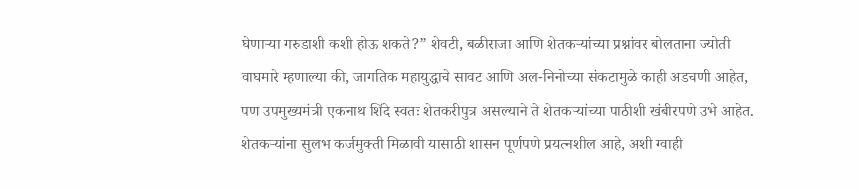घेणाऱ्या गरुडाशी कशी होऊ शकते?” शेवटी, बळीराजा आणि शेतकऱ्यांच्या प्रश्नांवर बोलताना ज्योती वाघमारे म्हणाल्या की, जागतिक महायुद्धाचे सावट आणि अल-निनोच्या संकटामुळे काही अडचणी आहेत, पण उपमुख्यमंत्री एकनाथ शिंदे स्वतः शेतकरीपुत्र असल्याने ते शेतकऱ्यांच्या पाठीशी खंबीरपणे उभे आहेत. शेतकऱ्यांना सुलभ कर्जमुक्ती मिळावी यासाठी शासन पूर्णपणे प्रयत्नशील आहे, अशी ग्वाही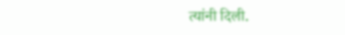त्यांनी दिली.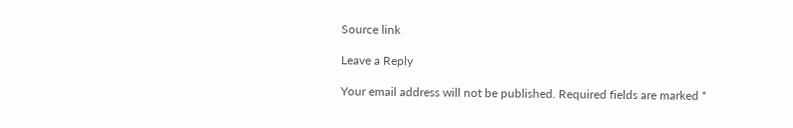Source link

Leave a Reply

Your email address will not be published. Required fields are marked *